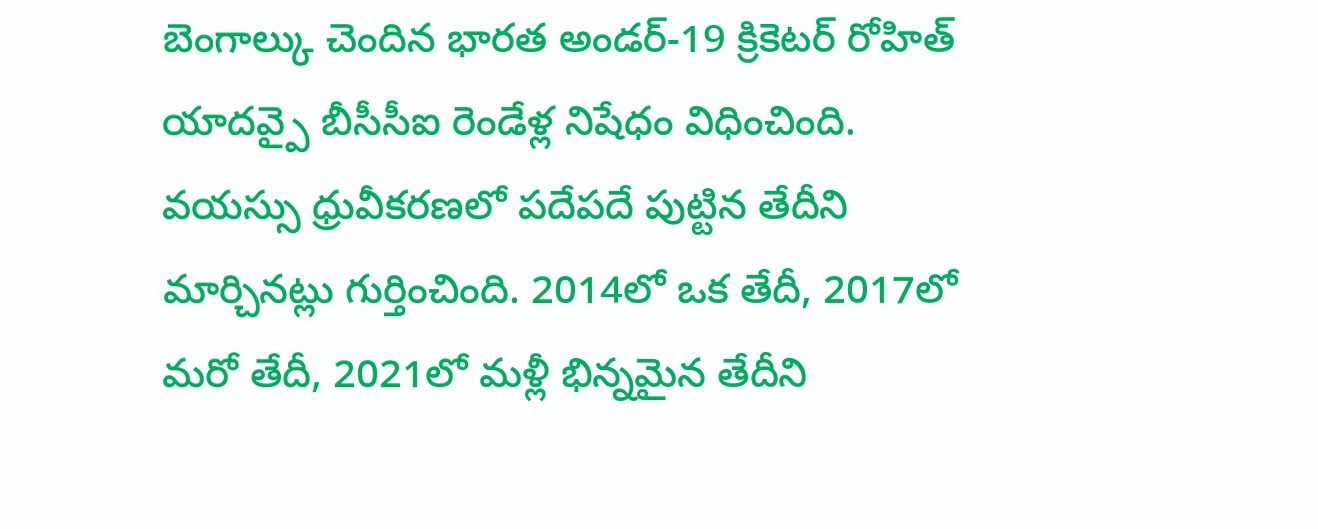బెంగాల్కు చెందిన భారత అండర్-19 క్రికెటర్ రోహిత్ యాదవ్పై బీసీసీఐ రెండేళ్ల నిషేధం విధించింది. వయస్సు ధ్రువీకరణలో పదేపదే పుట్టిన తేదీని మార్చినట్లు గుర్తించింది. 2014లో ఒక తేదీ, 2017లో మరో తేదీ, 2021లో మళ్లీ భిన్నమైన తేదీని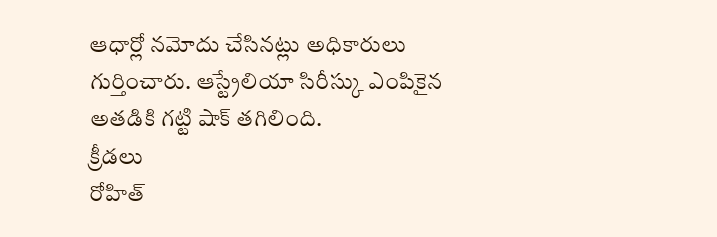ఆధార్లో నమోదు చేసినట్లు అధికారులు గుర్తించారు. ఆస్ట్రేలియా సిరీస్కు ఎంపికైన అతడికి గట్టి షాక్ తగిలింది.
క్రీడలు
రోహిత్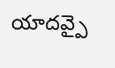యాదవ్పై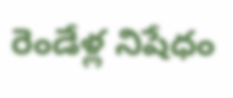రెండేళ్ల నిషేధం